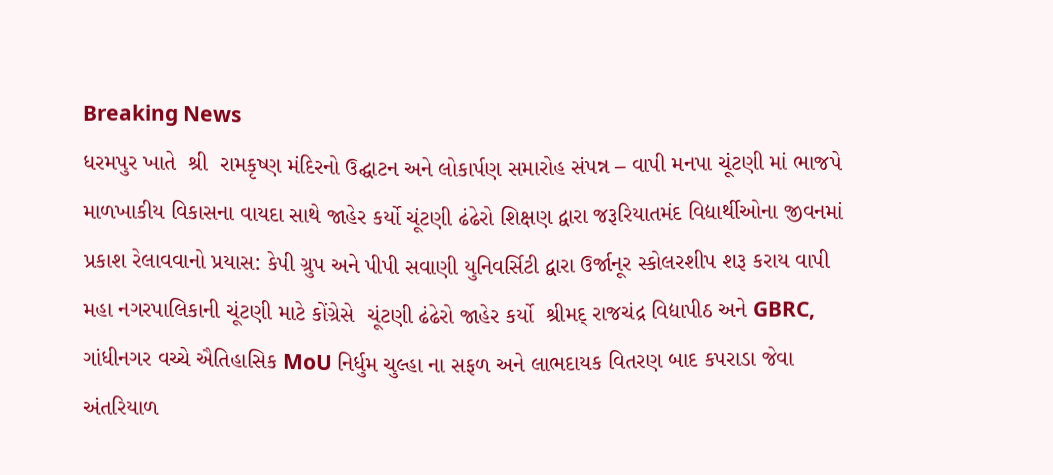Breaking News
ધરમપુર ખાતે  શ્રી  રામકૃષ્ણ મંદિરનો ઉદ્ઘાટન અને લોકાર્પણ સમારોહ સંપન્ન – વાપી મનપા ચૂંટણી માં ભાજપે માળખાકીય વિકાસના વાયદા સાથે જાહેર કર્યો ચૂંટણી ઢંઢેરો શિક્ષણ દ્વારા જરૂરિયાતમંદ વિદ્યાર્થીઓના જીવનમાં પ્રકાશ રેલાવવાનો પ્રયાસ: કેપી ગ્રુપ અને પીપી સવાણી યુનિવર્સિટી દ્વારા ઉર્જાનૂર સ્કોલરશીપ શરૂ કરાય વાપી મહા નગરપાલિકાની ચૂંટણી માટે કોંગ્રેસે  ચૂંટણી ઢંઢેરો જાહેર કર્યો  શ્રીમદ્ રાજચંદ્ર વિદ્યાપીઠ અને GBRC, ગાંધીનગર વચ્ચે ઐતિહાસિક MoU નિર્ધુમ ચુલ્હા ના સફળ અને લાભદાયક વિતરણ બાદ કપરાડા જેવા અંતરિયાળ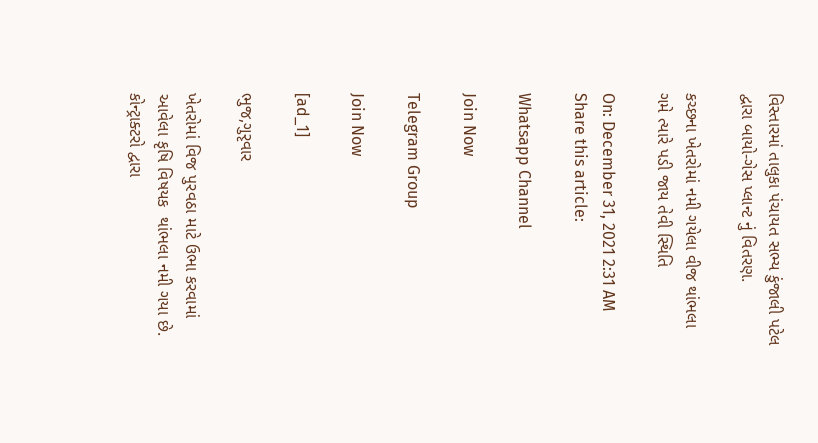વિસ્તારમાં તાલુકા પંચાયત સભ્ય કુંજાલી પટેલ દ્વારા બાયો-ગેસ પ્લાન્ટ નું વિતરણ.

કચ્છના ખેતરોમાં નમી ગયેલા વીજ થાંભલા ગમે ત્યારે પડી જાય તેવી સ્થિતિ

On: December 31, 2021 2:31 AM
Share this article:

Whatsapp Channel

Join Now

Telegram Group

Join Now

[ad_1]

ભુજ,ગુરૃવાર

ખેતરોમાં વિજ પુરવઠા માટે ઉભા કરવામાં આવેલા કૃષિ વિષયક  થાંભલા નમી ગયા છે. કોન્ટ્રાક્ટરો દ્વારા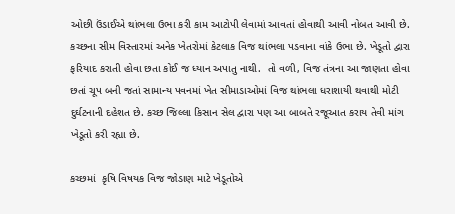ઓછી ઉંડાઈએ થાંભલા ઉભા કરી કામ આટોપી લેવામાં આવતાં હોવાથી આવી નોબત આવી છે. કચ્છના સીમ વિસ્તારમાં અનેક ખેતરોમાં કેટલાક વિજ થાંભલા પડવાના વાંકે ઉભા છે. ખેડૂતો દ્વારા ફરિયાદ કરાતી હોવા છતા કોઈ જ ધ્યાન અપાતુ નાથી.  તો વળી, વિજ તંત્રના આ જાણતા હોવા છતાં ચૂપ બની જતાં સામાન્ય પવનમાં ખેત સીમાડાઓમાં વિજ થાંભલા ધરાશાયી થવાથી મોટી દુર્ઘટનાની દહેશત છે. કચ્છ જિલ્લા કિસાન સેલ દ્વારા પણ આ બાબતે રજૂઆત કરાય તેવી માંગ ખેડૂતો કરી રહ્યા છે.

કચ્છમાં  કૃષિ વિષયક વિજ જોડાણ માટે ખેડૂતોએ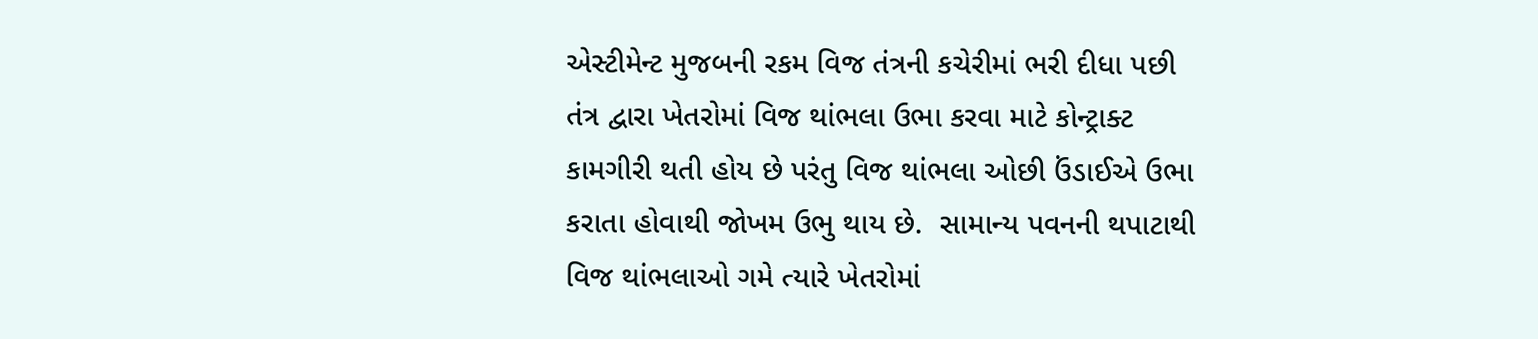એસ્ટીમેન્ટ મુજબની રકમ વિજ તંત્રની કચેરીમાં ભરી દીધા પછી તંત્ર દ્વારા ખેતરોમાં વિજ થાંભલા ઉભા કરવા માટે કોન્ટ્રાક્ટ કામગીરી થતી હોય છે પરંતુ વિજ થાંભલા ઓછી ઉંડાઈએ ઉભા કરાતા હોવાથી જોખમ ઉભુ થાય છે.  સામાન્ય પવનની થપાટાથી વિજ થાંભલાઓ ગમે ત્યારે ખેતરોમાં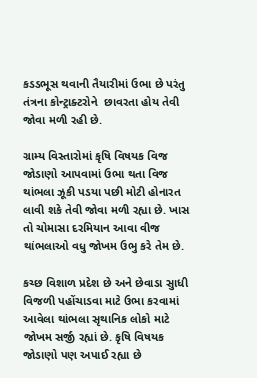કડડભૂસ થવાની તૈયારીમાં ઉભા છે પરંતુ તંત્રના કોન્ટ્રાક્ટરોને  છાવરતા હોય તેવી જોવા મળી રહી છે.

ગ્રામ્ય વિસ્તારોમાં કૃષિ વિષયક વિજ જોડાણો આપવામાં ઉભા થતા વિજ થાંભલા ઝૂકી પડયા પછી મોટી હોનારત લાવી શકે તેવી જોવા મળી રહ્યા છે. ખાસ તો ચોમાસા દરમિયાન આવા વીજ થાંભલાઓ વધુ જોખમ ઉભુ કરે તેમ છે.

કચ્છ વિશાળ પ્રદેશ છે અને છેવાડા સુાધી વિજળી પહોંચાડવા માટે ઉભા કરવામાં આવેલા થાંભલા સૃથાનિક લોકો માટે જોખમ સર્જી રહ્યાં છે. કૃષિ વિષયક જોડાણો પણ અપાઈ રહ્યા છે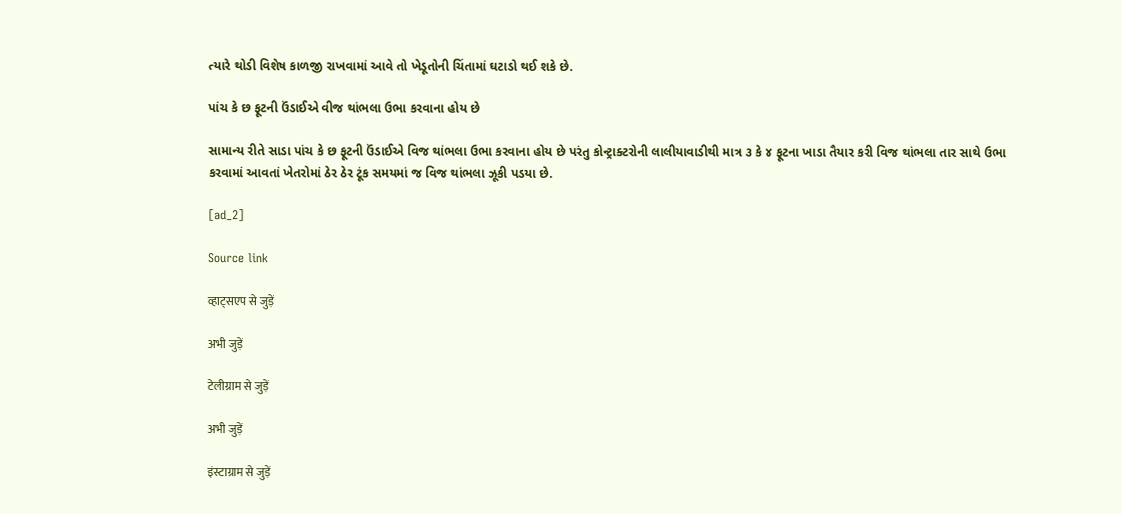ત્યારે થોડી વિશેષ કાળજી રાખવામાં આવે તો ખેડૂતોની ચિંતામાં ઘટાડો થઈ શકે છે.

પાંચ કે છ ફૂટની ઉંડાઈએ વીજ થાંભલા ઉભા કરવાના હોય છે

સામાન્ય રીતે સાડા પાંચ કે છ ફૂટની ઉંડાઈએ વિજ થાંભલા ઉભા કરવાના હોય છે પરંતુ કોન્ટ્રાક્ટરોની લાલીયાવાડીથી માત્ર ૩ કે ૪ ફૂટના ખાડા તૈયાર કરી વિજ થાંભલા તાર સાથે ઉભા કરવામાં આવતાં ખેતરોમાં ઠેર ઠેર ટૂંક સમયમાં જ વિજ થાંભલા ઝૂકી પડયા છે.

[ad_2]

Source link

व्हाट्सएप से जुड़ें

अभी जुड़ें

टेलीग्राम से जुड़ें

अभी जुड़ें

इंस्टाग्राम से जुड़ें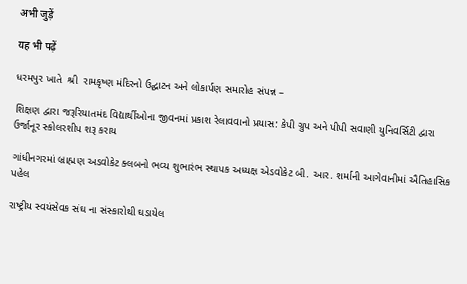अभी जुड़ें

यह भी पढ़ें

ધરમપુર ખાતે  શ્રી  રામકૃષ્ણ મંદિરનો ઉદ્ઘાટન અને લોકાર્પણ સમારોહ સંપન્ન –

શિક્ષણ દ્વારા જરૂરિયાતમંદ વિદ્યાર્થીઓના જીવનમાં પ્રકાશ રેલાવવાનો પ્રયાસ: કેપી ગ્રુપ અને પીપી સવાણી યુનિવર્સિટી દ્વારા ઉર્જાનૂર સ્કોલરશીપ શરૂ કરાય

ગાંધીનગરમાં બ્રાહ્મણ અડવોકેટ ક્લબનો ભવ્ય શુભારંભ સ્થાપક અધ્યક્ષ એડવોકેટ બી. આર. શર્માની આગેવાનીમાં ઐતિહાસિક પહેલ

રાષ્ટ્રીય સ્વયંસેવક સંઘ ના સંસ્કારોથી ઘડાયેલ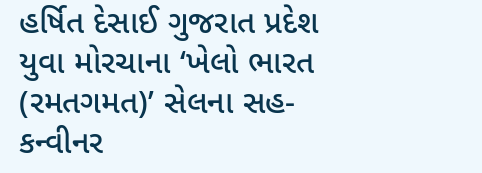હર્ષિત દેસાઈ ગુજરાત પ્રદેશ યુવા મોરચાના ‘ખેલો ભારત (રમતગમત)’ સેલના સહ-કન્વીનર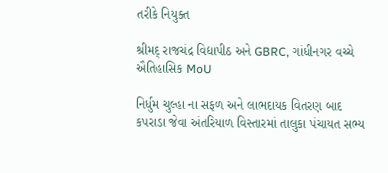તરીકે નિયુક્ત

શ્રીમદ્ રાજચંદ્ર વિદ્યાપીઠ અને GBRC, ગાંધીનગર વચ્ચે ઐતિહાસિક MoU

નિર્ધુમ ચુલ્હા ના સફળ અને લાભદાયક વિતરણ બાદ કપરાડા જેવા અંતરિયાળ વિસ્તારમાં તાલુકા પંચાયત સભ્ય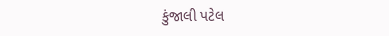કુંજાલી પટેલ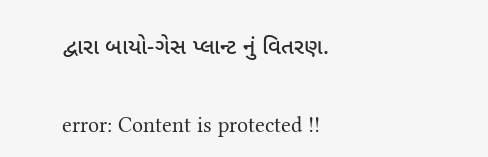દ્વારા બાયો-ગેસ પ્લાન્ટ નું વિતરણ.

error: Content is protected !!